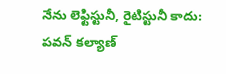నేను లెఫ్టిస్టునీ, రైటిస్టునీ కాదు: పవన్ కల్యాణ్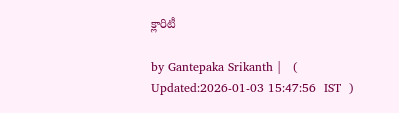క్లారిటీ

by Gantepaka Srikanth |   (  Updated:2026-01-03 15:47:56  IST  )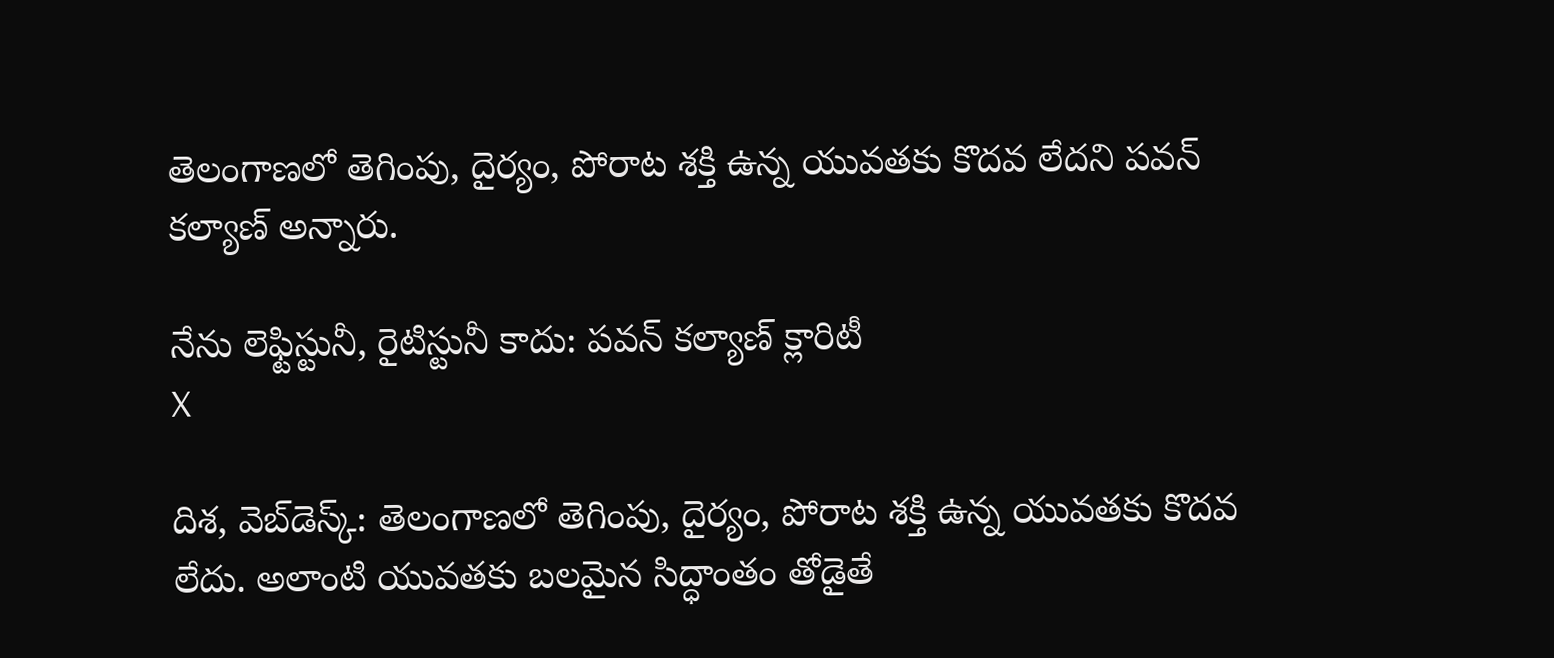తెలంగాణలో తెగింపు, దైర్యం, పోరాట శక్తి ఉన్న యువతకు కొదవ లేదని పవన్ కల్యాణ్ అన్నారు.

నేను లెఫ్టిస్టునీ, రైటిస్టునీ కాదు: పవన్ కల్యాణ్ క్లారిటీ
X

దిశ, వెబ్‌డెస్క్: తెలంగాణలో తెగింపు, దైర్యం, పోరాట శక్తి ఉన్న యువతకు కొదవ లేదు. అలాంటి యువతకు బలమైన సిద్ధాంతం తోడైతే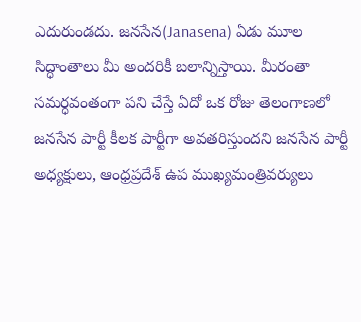ఎదురుండదు. జనసేన(Janasena) ఏడు మూల సిద్ధాంతాలు మీ అందరికీ బలాన్నిస్తాయి. మీరంతా సమర్ధవంతంగా పని చేస్తే ఏదో ఒక రోజు తెలంగాణలో జనసేన పార్టీ కీలక పార్టీగా అవతరిస్తుందని జనసేన పార్టీ అధ్యక్షులు, ఆంధ్రప్రదేశ్ ఉప ముఖ్యమంత్రివర్యులు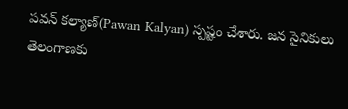పవన్ కల్యాణ్(Pawan Kalyan) స్పష్టం చేశారు. జన సైనికులు తెలంగాణకు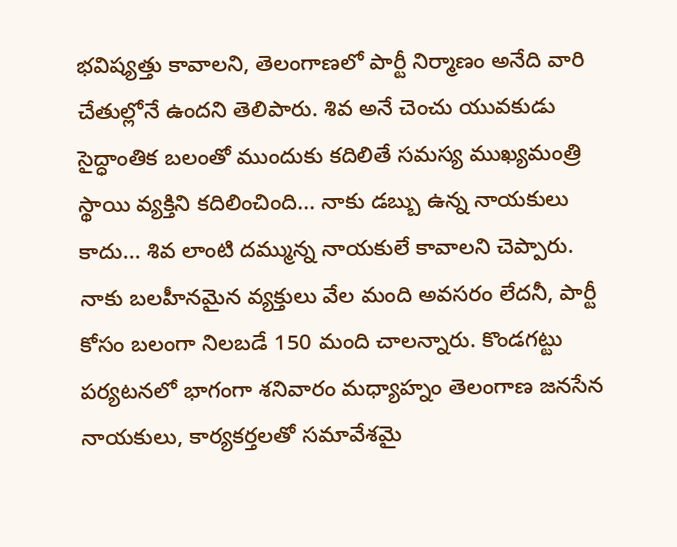భవిష్యత్తు కావాలని, తెలంగాణలో పార్టీ నిర్మాణం అనేది వారి చేతుల్లోనే ఉందని తెలిపారు. శివ అనే చెంచు యువకుడు సైద్ధాంతిక బలంతో ముందుకు కదిలితే సమస్య ముఖ్యమంత్రి స్థాయి వ్యక్తిని కదిలించింది... నాకు డబ్బు ఉన్న నాయకులు కాదు... శివ లాంటి దమ్మున్న నాయకులే కావాలని చెప్పారు. నాకు బలహీనమైన వ్యక్తులు వేల మంది అవసరం లేదనీ, పార్టీ కోసం బలంగా నిలబడే 150 మంది చాలన్నారు. కొండగట్టు పర్యటనలో భాగంగా శనివారం మధ్యాహ్నం తెలంగాణ జనసేన నాయకులు, కార్యకర్తలతో సమావేశమై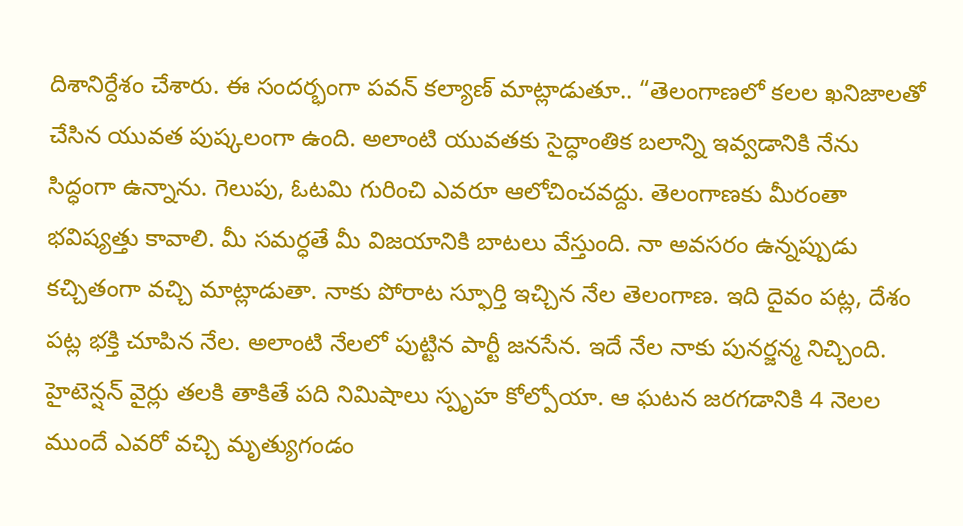దిశానిర్దేశం చేశారు. ఈ సందర్భంగా పవన్ కల్యాణ్ మాట్లాడుతూ.. “తెలంగాణలో కలల ఖనిజాలతో చేసిన యువత పుష్కలంగా ఉంది. అలాంటి యువతకు సైద్ధాంతిక బలాన్ని ఇవ్వడానికి నేను సిద్ధంగా ఉన్నాను. గెలుపు, ఓటమి గురించి ఎవరూ ఆలోచించవద్దు. తెలంగాణకు మీరంతా భవిష్యత్తు కావాలి. మీ సమర్ధతే మీ విజయానికి బాటలు వేస్తుంది. నా అవసరం ఉన్నప్పుడు కచ్చితంగా వచ్చి మాట్లాడుతా. నాకు పోరాట స్ఫూర్తి ఇచ్చిన నేల తెలంగాణ. ఇది దైవం పట్ల, దేశం పట్ల భక్తి చూపిన నేల. అలాంటి నేలలో పుట్టిన పార్టీ జనసేన. ఇదే నేల నాకు పునర్జన్మ నిచ్చింది. హైటెన్షన్ వైర్లు తలకి తాకితే పది నిమిషాలు స్పృహ కోల్పోయా. ఆ ఘటన జరగడానికి 4 నెలల ముందే ఎవరో వచ్చి మృత్యుగండం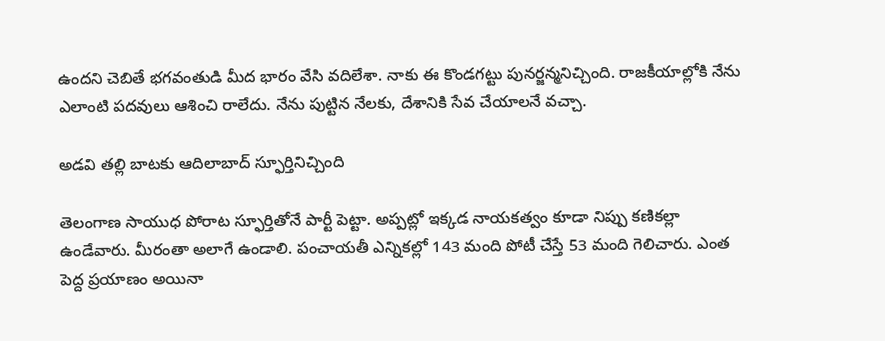ఉందని చెబితే భగవంతుడి మీద భారం వేసి వదిలేశా. నాకు ఈ కొండగట్టు పునర్జన్మనిచ్చింది. రాజకీయాల్లోకి నేను ఎలాంటి పదవులు ఆశించి రాలేదు. నేను పుట్టిన నేలకు, దేశానికి సేవ చేయాలనే వచ్చా.

అడవి తల్లి బాటకు ఆదిలాబాద్ స్ఫూర్తినిచ్చింది

తెలంగాణ సాయుధ పోరాట స్ఫూర్తితోనే పార్టీ పెట్టా. అప్పట్లో ఇక్కడ నాయకత్వం కూడా నిప్పు కణికల్లా ఉండేవారు. మీరంతా అలాగే ఉండాలి. పంచాయతీ ఎన్నికల్లో 143 మంది పోటీ చేస్తే 53 మంది గెలిచారు. ఎంత పెద్ద ప్రయాణం అయినా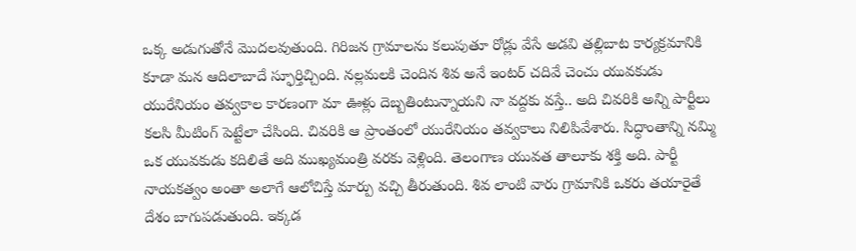ఒక్క అడుగుతోనే మొదలవుతుంది. గిరిజన గ్రామాలను కలుపుతూ రోడ్లు వేసే అడవి తల్లిబాట కార్యక్రమానికి కూడా మన ఆదిలాబాదే స్ఫూర్తిచ్చింది. నల్లమలకి చెందిన శివ అనే ఇంటర్ చదివే చెంచు యువకుడు యురేనియం తవ్వకాల కారణంగా మా ఊళ్లు దెబ్బతింటున్నాయని నా వద్దకు వస్తే.. అది చివరికి అన్ని పార్టీలు కలసి మీటింగ్ పెట్టేలా చేసింది. చివరికి ఆ ప్రాంతంలో యురేనియం తవ్వకాలు నిలిపివేశారు. సిద్ధాంతాన్ని నమ్మి ఒక యువకుడు కదిలితే అది ముఖ్యమంత్రి వరకు వెళ్లింది. తెలంగాణ యువత తాలూకు శక్తి అది. పార్టీ నాయకత్వం అంతా అలాగే ఆలోచిస్తే మార్పు వచ్చి తీరుతుంది. శివ లాంటి వారు గ్రామానికి ఒకరు తయారైతే దేశం బాగుపడుతుంది. ఇక్కడ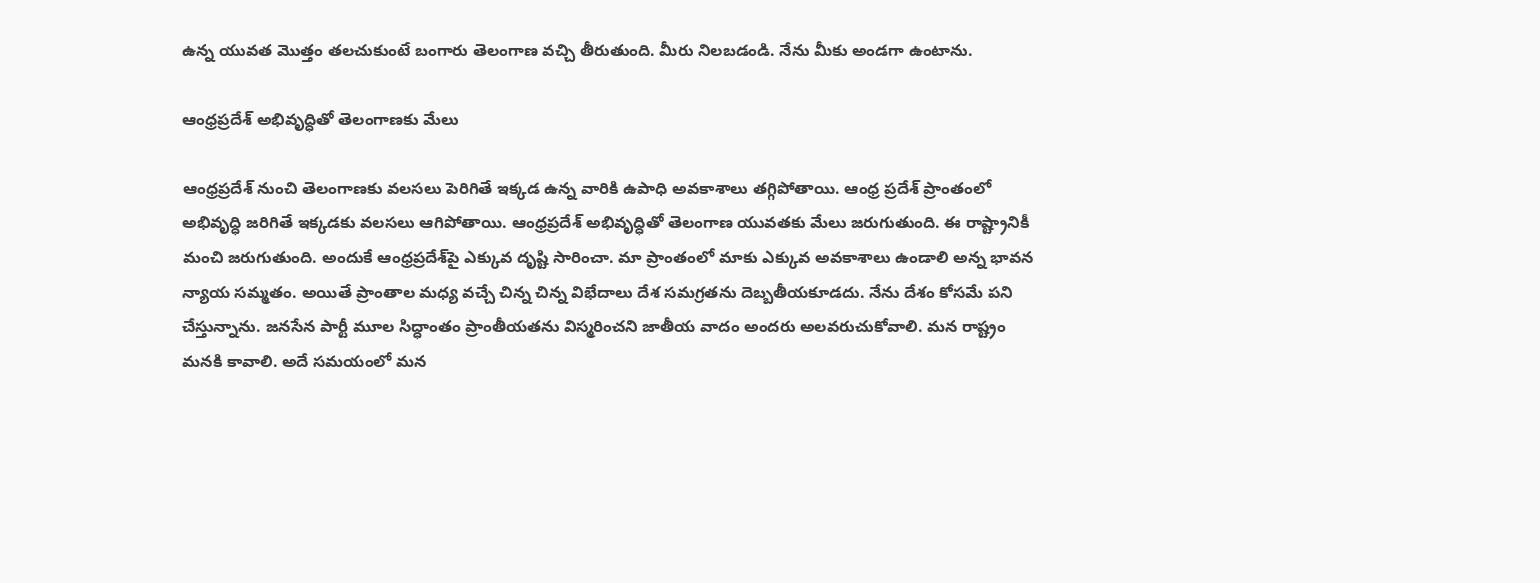ఉన్న యువత మొత్తం తలచుకుంటే బంగారు తెలంగాణ వచ్చి తీరుతుంది. మీరు నిలబడండి. నేను మీకు అండగా ఉంటాను.

ఆంధ్రప్రదేశ్ అభివృద్ధితో తెలంగాణకు మేలు

ఆంధ్రప్రదేశ్ నుంచి తెలంగాణకు వలసలు పెరిగితే ఇక్కడ ఉన్న వారికి ఉపాధి అవకాశాలు తగ్గిపోతాయి. ఆంధ్ర ప్రదేశ్ ప్రాంతంలో అభివృద్ధి జరిగితే ఇక్కడకు వలసలు ఆగిపోతాయి. ఆంధ్రప్రదేశ్ అభివృద్ధితో తెలంగాణ యువతకు మేలు జరుగుతుంది. ఈ రాష్ట్రానికీ మంచి జరుగుతుంది. అందుకే ఆంధ్రప్రదేశ్‌పై ఎక్కువ దృష్టి సారించా. మా ప్రాంతంలో మాకు ఎక్కువ అవకాశాలు ఉండాలి అన్న భావన న్యాయ సమ్మతం. అయితే ప్రాంతాల మధ్య వచ్చే చిన్న చిన్న విభేదాలు దేశ సమగ్రతను దెబ్బతీయకూడదు. నేను దేశం కోసమే పని చేస్తున్నాను. జనసేన పార్టీ మూల సిద్ధాంతం ప్రాంతీయతను విస్మరించని జాతీయ వాదం అందరు అలవరుచుకోవాలి. మన రాష్ట్రం మనకి కావాలి. అదే సమయంలో మన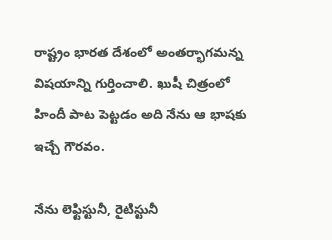రాష్ట్రం భారత దేశంలో అంతర్భాగమన్న విషయాన్ని గుర్తించాలి. ఖుషీ చిత్రంలో హిందీ పాట పెట్టడం అది నేను ఆ భాషకు ఇచ్చే గౌరవం.

నేను లెఫ్టిస్టునీ, రైటిస్టునీ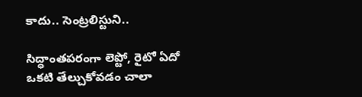కాదు.. సెంట్రలిస్టుని..

సిద్ధాంతపరంగా లెప్టో, రైటో ఏదో ఒకటి తేల్చుకోవడం చాలా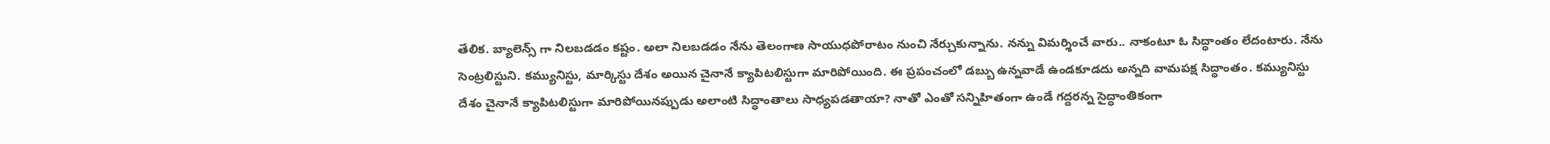తేలిక. బ్యాలెన్స్ గా నిలబడడం కష్టం. అలా నిలబడడం నేను తెలంగాణ సాయుధపోరాటం నుంచి నేర్చుకున్నాను. నన్ను విమర్శించే వారు.. నాకంటూ ఓ సిద్ధాంతం లేదంటారు. నేను సెంట్రలిస్టుని. కమ్యునిస్టు, మార్కిస్టు దేశం అయిన చైనానే క్యాపిటలిస్టుగా మారిపోయింది. ఈ ప్రపంచంలో డబ్బు ఉన్నవాడే ఉండకూడదు అన్నది వామపక్ష సిద్ధాంతం. కమ్యునిస్టు దేశం చైనానే క్యాపిటలిస్టుగా మారిపోయినప్పుడు అలాంటి సిద్ధాంతాలు సాధ్యపడతాయా? నాతో ఎంతో సన్నిహితంగా ఉండే గద్దరన్న సైద్ధాంతికంగా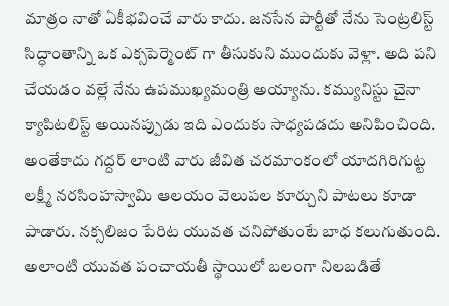మాత్రం నాతో ఏకీభవించే వారు కాదు. జనసేన పార్టీతో నేను సెంట్రలిస్ట్ సిద్ధాంతాన్ని ఒక ఎక్సపెర్మెంట్ గా తీసుకుని ముందుకు వెళ్లా. అది పని చేయడం వల్లే నేను ఉపముఖ్యమంత్రి అయ్యాను. కమ్యునిస్టు చైనా క్యాపిటలిస్ట్ అయినప్పుడు ఇది ఎందుకు సాధ్యపడదు అనిపించింది. అంతేకాదు గద్దర్ లాంటి వారు జీవిత చరమాంకంలో యాదగిరిగుట్ట లక్ష్మీ నరసింహస్వామి ఆలయం వెలుపల కూర్చుని పాటలు కూడా పాడారు. నక్సలిజం పేరిట యువత చనిపోతుంటే బాధ కలుగుతుంది. అలాంటి యువత పంచాయతీ స్థాయిలో బలంగా నిలబడితే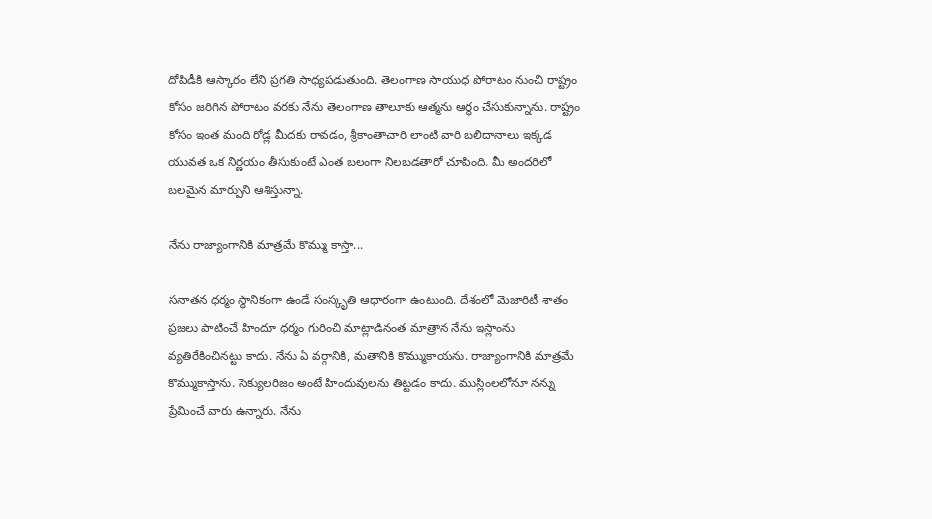దోపిడీకి ఆస్కారం లేని ప్రగతి సాధ్యపడుతుంది. తెలంగాణ సాయుధ పోరాటం నుంచి రాష్ట్రం కోసం జరిగిన పోరాటం వరకు నేను తెలంగాణ తాలూకు ఆత్మను ఆర్ధం చేసుకున్నాను. రాష్ట్రం కోసం ఇంత మంది రోడ్ల మీదకు రావడం, శ్రీకాంతాచారి లాంటి వారి బలిదానాలు ఇక్కడ యువత ఒక నిర్ణయం తీసుకుంటే ఎంత బలంగా నిలబడతారో చూపింది. మీ అందరిలో బలమైన మార్పుని ఆశిస్తున్నా.

నేను రాజ్యాంగానికి మాత్రమే కొమ్ము కాస్తా...

సనాతన ధర్మం స్థానికంగా ఉండే సంస్కృతి ఆధారంగా ఉంటుంది. దేశంలో మెజారిటీ శాతం ప్రజలు పాటించే హిందూ ధర్మం గురించి మాట్లాడినంత మాత్రాన నేను ఇస్లాంను వ్యతిరేకించినట్టు కాదు. నేను ఏ వర్గానికి, మతానికి కొమ్ముకాయను. రాజ్యాంగానికి మాత్రమే కొమ్ముకాస్తాను. సెక్యులరిజం అంటే హిందువులను తిట్టడం కాదు. ముస్లింలలోనూ నన్ను ప్రేమించే వారు ఉన్నారు. నేను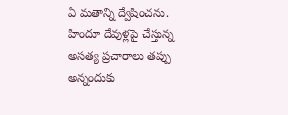ఏ మతాన్ని ద్వేషించను. హిందూ దేవుళ్లపై చేస్తున్న అసత్య ప్రచారాలు తప్పు అన్నందుకు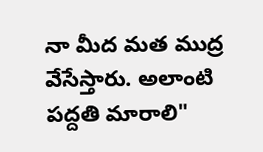నా మీద మత ముద్ర వేసేస్తారు. అలాంటి పద్దతి మారాలి"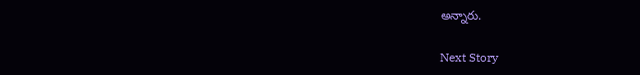అన్నారు.

Next Story